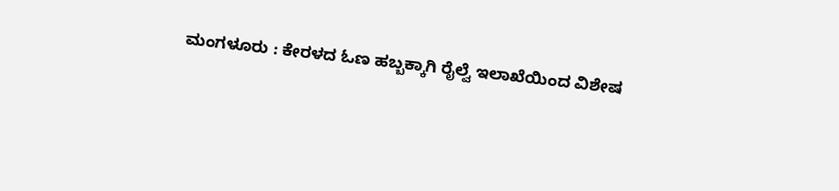ಮಂಗಳೂರು : ಕೇರಳದ ಓಣ ಹಬ್ಬಕ್ಕಾಗಿ ರೈಲ್ವೆ ಇಲಾಖೆಯಿಂದ ವಿಶೇಷ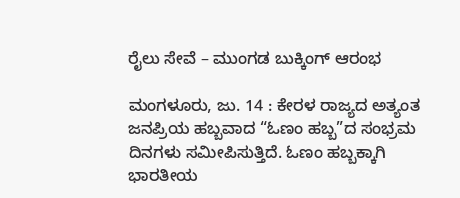ರೈಲು ಸೇವೆ – ಮುಂಗಡ ಬುಕ್ಕಿಂಗ್ ಆರಂಭ

ಮಂಗಳೂರು, ಜು. 14 : ಕೇರಳ ರಾಜ್ಯದ ಅತ್ಯಂತ ಜನಪ್ರಿಯ ಹಬ್ಬವಾದ “ಓಣಂ ಹಬ್ಬ”ದ ಸಂಭ್ರಮ ದಿನಗಳು ಸಮೀಪಿಸುತ್ತಿದೆ. ಓಣಂ ಹಬ್ಬಕ್ಕಾಗಿ ಭಾರತೀಯ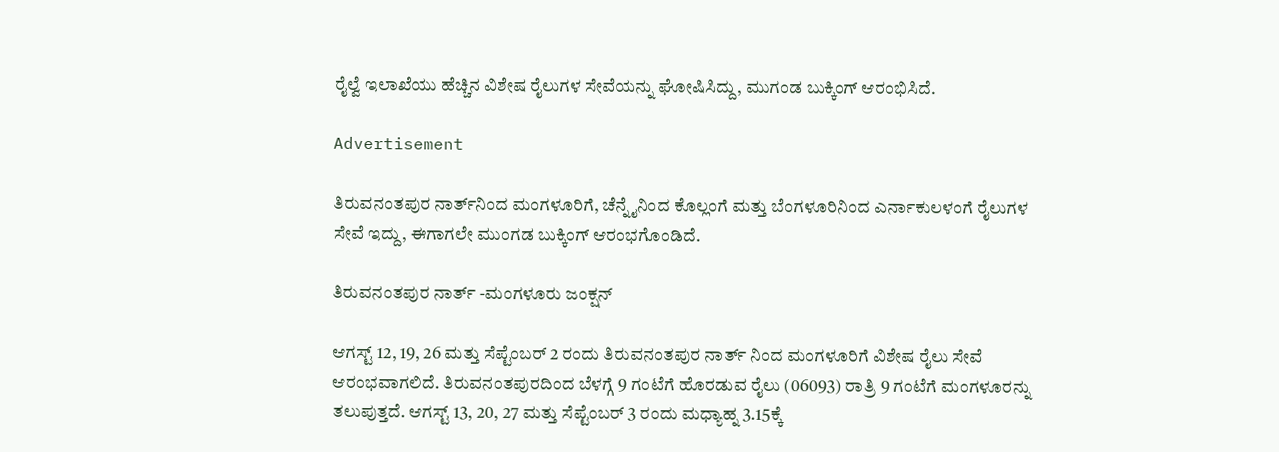ರೈಲ್ವೆ ಇಲಾಖೆಯು ಹೆಚ್ಚಿನ ವಿಶೇಷ ರೈಲುಗಳ ಸೇವೆಯನ್ನು ಘೋಷಿಸಿದ್ದು, ಮುಗಂಡ ಬುಕ್ಕಿಂಗ್‌ ಆರಂಭಿಸಿದೆ.

Advertisement

ತಿರುವನಂತಪುರ ನಾರ್ತ್‌ನಿಂದ ಮಂಗಳೂರಿಗೆ, ಚೆನ್ನೈನಿಂದ ಕೊಲ್ಲಂಗೆ ಮತ್ತು ಬೆಂಗಳೂರಿನಿಂದ ಎರ್ನಾಕುಲಳಂಗೆ ರೈಲುಗಳ ಸೇವೆ ಇದ್ದು, ಈಗಾಗಲೇ ಮುಂಗಡ ಬುಕ್ಕಿಂಗ್‌ ಆರಂಭಗೊಂಡಿದೆ.

ತಿರುವನಂತಪುರ ನಾರ್ತ್‌ -ಮಂಗಳೂರು ಜಂಕ್ಷನ್‌

ಆಗಸ್ಟ್‌ 12, 19, 26 ಮತ್ತು ಸೆಪ್ಟೆಂಬರ್‌ 2 ರಂದು ತಿರುವನಂತಪುರ ನಾರ್ತ್‌ ನಿಂದ ಮಂಗಳೂರಿಗೆ ವಿಶೇಷ ರೈಲು ಸೇವೆ ಆರಂಭವಾಗಲಿದೆ. ತಿರುವನಂತಪುರದಿಂದ ಬೆಳಗ್ಗೆ 9 ಗಂಟೆಗೆ ಹೊರಡುವ ರೈಲು (06093) ರಾತ್ರಿ 9 ಗಂಟೆಗೆ ಮಂಗಳೂರನ್ನು ತಲುಪುತ್ತದೆ. ಆಗಸ್ಟ್‌ 13, 20, 27 ಮತ್ತು ಸೆಪ್ಟೆಂಬರ್‌ 3 ರಂದು ಮಧ್ಯಾಹ್ನ 3.15ಕ್ಕೆ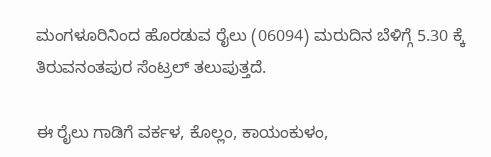ಮಂಗಳೂರಿನಿಂದ ಹೊರಡುವ ರೈಲು (06094) ಮರುದಿನ ಬೆಳಿಗ್ಗೆ 5.30 ಕ್ಕೆ ತಿರುವನಂತಪುರ ಸೆಂಟ್ರಲ್‌ ತಲುಪುತ್ತದೆ.

ಈ ರೈಲು ಗಾಡಿಗೆ ವರ್ಕಳ, ಕೊಲ್ಲಂ, ಕಾಯಂಕುಳಂ,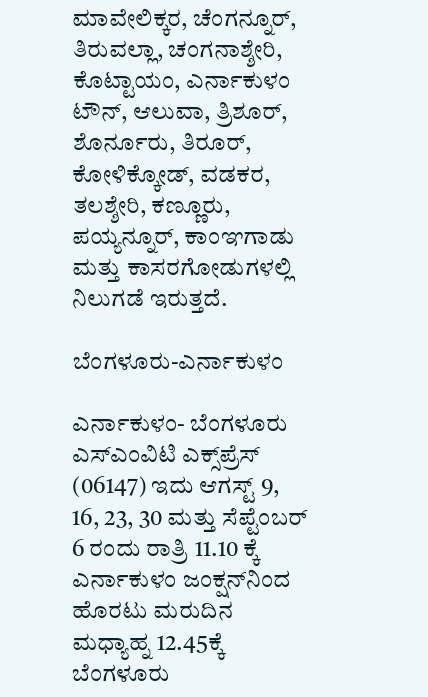ಮಾವೇಲಿಕ್ಕರ, ಚೆಂಗನ್ನೂರ್‌, ತಿರುವಲ್ಲಾ, ಚಂಗನಾಶ್ಶೇರಿ, ಕೊಟ್ಟಾಯಂ, ಎರ್ನಾಕುಳಂ ಟೌನ್‌, ಆಲುವಾ, ತ್ರಿಶೂರ್‌, ಶೊರ್ನೂರು, ತಿರೂರ್‌, ಕೋಳಿಕ್ಕೋಡ್‌, ವಡಕರ, ತಲಶ್ಶೇರಿ, ಕಣ್ಣೂರು, ಪಯ್ಯನ್ನೂರ್‌, ಕಾಂಞಗಾಡು ಮತ್ತು ಕಾಸರಗೋಡುಗಳಲ್ಲಿ ನಿಲುಗಡೆ ಇರುತ್ತದೆ.

ಬೆಂಗಳೂರು-ಎರ್ನಾಕುಳಂ

ಎರ್ನಾಕುಳಂ- ಬೆಂಗಳೂರು ಎಸ್‌ಎಂವಿಟಿ ಎಕ್ಸ್‌ಪ್ರೆಸ್‌ (06147) ಇದು ಆಗಸ್ಟ್‌ 9, 16, 23, 30 ಮತ್ತು ಸೆಪ್ಟೆಂಬರ್‌ 6 ರಂದು ರಾತ್ರಿ 11.10 ಕ್ಕೆ ಎರ್ನಾಕುಳಂ ಜಂಕ್ಷನ್‌ನಿಂದ ಹೊರಟು ಮರುದಿನ ಮಧ್ಯಾಹ್ನ 12.45ಕ್ಕೆ ಬೆಂಗಳೂರು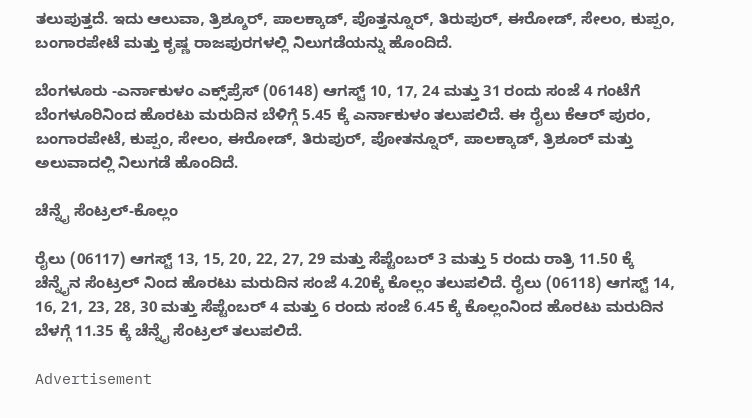ತಲುಪುತ್ತದೆ. ಇದು ಆಲುವಾ, ತ್ರಿಶ್ಶೂರ್‌, ಪಾಲಕ್ಕಾಡ್‌, ಪೊತ್ತನ್ನೂರ್‌, ತಿರುಪುರ್‌, ಈರೋಡ್‌, ಸೇಲಂ, ಕುಪ್ಪಂ, ಬಂಗಾರಪೇಟೆ ಮತ್ತು ಕೃಷ್ಣ ರಾಜಪುರಗಳಲ್ಲಿ ನಿಲುಗಡೆಯನ್ನು ಹೊಂದಿದೆ.

ಬೆಂಗಳೂರು -ಎರ್ನಾಕುಳಂ ಎಕ್ಸ್‌ಪ್ರೆಸ್‌ (06148) ಆಗಸ್ಟ್‌ 10, 17, 24 ಮತ್ತು 31 ರಂದು ಸಂಜೆ 4 ಗಂಟೆಗೆ ಬೆಂಗಳೂರಿನಿಂದ ಹೊರಟು ಮರುದಿನ ಬೆಳಿಗ್ಗೆ 5.45 ಕ್ಕೆ ಎರ್ನಾಕುಳಂ ತಲುಪಲಿದೆ. ಈ ರೈಲು ಕೆಆರ್‌ ಪುರಂ, ಬಂಗಾರಪೇಟೆ, ಕುಪ್ಪಂ, ಸೇಲಂ, ಈರೋಡ್‌, ತಿರುಪುರ್‌, ಪೋತನ್ನೂರ್‌, ಪಾಲಕ್ಕಾಡ್‌, ತ್ರಿಶೂರ್‌ ಮತ್ತು ಅಲುವಾದಲ್ಲಿ ನಿಲುಗಡೆ ಹೊಂದಿದೆ.

ಚೆನ್ನೈ ಸೆಂಟ್ರಲ್‌-ಕೊಲ್ಲಂ

ರೈಲು (06117) ಆಗಸ್ಟ್‌ 13, 15, 20, 22, 27, 29 ಮತ್ತು ಸೆಪ್ಟೆಂಬರ್‌ 3 ಮತ್ತು 5 ರಂದು ರಾತ್ರಿ 11.50 ಕ್ಕೆ ಚೆನ್ನೈನ ಸೆಂಟ್ರಲ್‌ ನಿಂದ ಹೊರಟು ಮರುದಿನ ಸಂಜೆ 4.20ಕ್ಕೆ ಕೊಲ್ಲಂ ತಲುಪಲಿದೆ. ರೈಲು (06118) ಆಗಸ್ಟ್‌ 14, 16, 21, 23, 28, 30 ಮತ್ತು ಸೆಪ್ಟೆಂಬರ್‌ 4 ಮತ್ತು 6 ರಂದು ಸಂಜೆ 6.45 ಕ್ಕೆ ಕೊಲ್ಲಂನಿಂದ ಹೊರಟು ಮರುದಿನ ಬೆಳಗ್ಗೆ 11.35 ಕ್ಕೆ ಚೆನ್ನೈ ಸೆಂಟ್ರಲ್‌ ತಲುಪಲಿದೆ.

Advertisement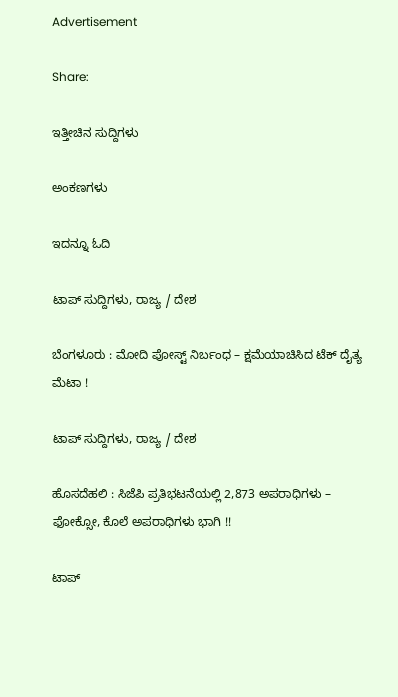Advertisement

Share:

ಇತ್ತೀಚಿನ ಸುದ್ದಿಗಳು

ಅಂಕಣಗಳು

ಇದನ್ನೂ ಓದಿ

ಟಾಪ್ ಸುದ್ದಿಗಳು, ರಾಜ್ಯ / ದೇಶ

ಬೆಂಗಳೂರು : ಮೋದಿ ಪೋಸ್ಟ್ ನಿರ್ಬಂಧ – ಕ್ಷಮೆಯಾಚಿಸಿದ ಟೆಕ್‌ ದೈತ್ಯ ಮೆಟಾ !

ಟಾಪ್ ಸುದ್ದಿಗಳು, ರಾಜ್ಯ / ದೇಶ

ಹೊಸದೆಹಲಿ : ಸಿಜೆಪಿ ಪ್ರತಿಭಟನೆಯಲ್ಲಿ 2,873 ಅಪರಾಧಿಗಳು – ಫೋಕ್ಸೋ, ಕೊಲೆ ಅಪರಾಧಿಗಳು ಭಾಗಿ !!

ಟಾಪ್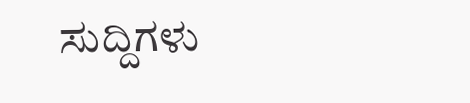ಸುದ್ದಿಗಳು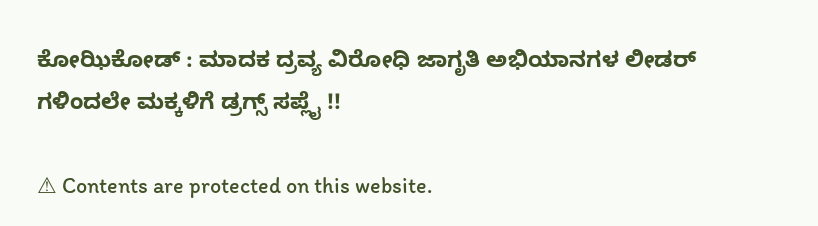ಕೋಝಿಕೋಡ್ : ಮಾದಕ ದ್ರವ್ಯ ವಿರೋಧಿ ಜಾಗೃತಿ ಅಭಿಯಾನಗಳ ಲೀಡರ್ ಗಳಿಂದಲೇ ಮಕ್ಕಳಿಗೆ ಡ್ರಗ್ಸ್ ಸಪ್ಲೈ !!

⚠ Contents are protected on this website.